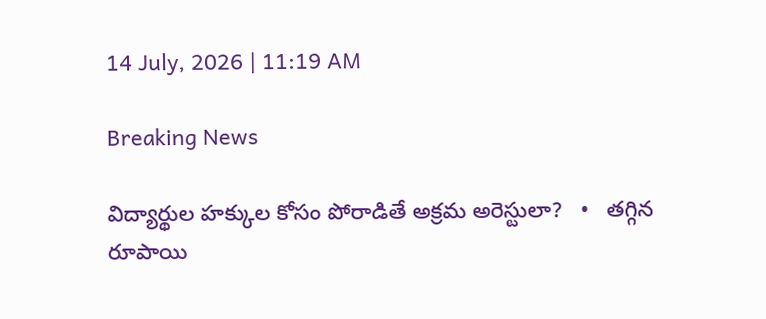14 July, 2026 | 11:19 AM

Breaking News

విద్యార్థుల హక్కుల కోసం పోరాడితే అక్రమ అరెస్టులా?   •   తగ్గిన రూపాయి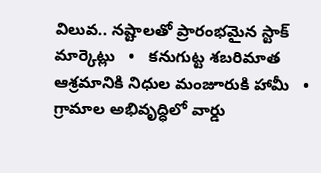విలువ.. నష్టాలతో ప్రారంభమైన స్టాక్ మార్కెట్లు   •   కనుగుట్ట శబరిమాత ఆశ్రమానికి నిధుల మంజూరుకి హామీ   •   గ్రామాల అభివృద్ధిలో వార్డు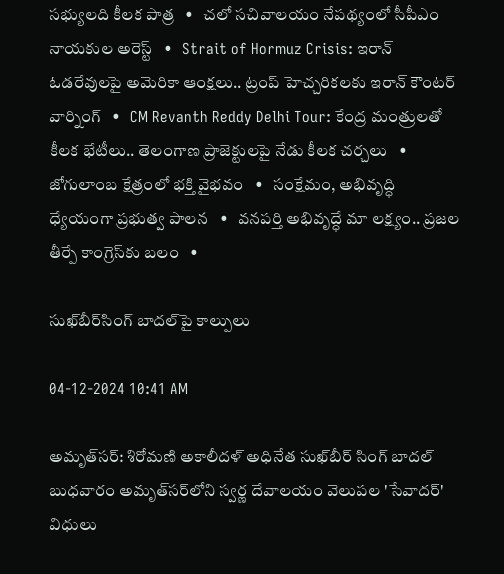సభ్యులది కీలక పాత్ర   •   చలో సచివాలయం నేపథ్యంలో సీపీఎం నాయకుల అరెస్ట్   •   Strait of Hormuz Crisis: ఇరాన్ ఓడరేవులపై అమెరికా ఆంక్షలు.. ట్రంప్ హెచ్చరికలకు ఇరాన్ కౌంటర్ వార్నింగ్   •   CM Revanth Reddy Delhi Tour: కేంద్ర మంత్రులతో కీలక భేటీలు.. తెలంగాణ ప్రాజెక్టులపై నేడు కీలక చర్చలు   •   జోగులాంబ క్షేత్రంలో భక్తి వైభవం   •   సంక్షేమం, అభివృద్ధి ధ్యేయంగా ప్రభుత్వ పాలన   •   వనపర్తి అభివృద్ధే మా లక్ష్యం.. ప్రజల తీర్పే కాంగ్రెస్‌కు బలం   •

సుఖ్‌బీర్‌సింగ్ బాదల్‌పై కాల్పులు

04-12-2024 10:41 AM

అమృత్‌సర్: శిరోమణి అకాలీదళ్ అధినేత సుఖ్‌బీర్ సింగ్ బాదల్ బుధవారం అమృత్‌సర్‌లోని స్వర్ణ దేవాలయం వెలుపల 'సేవాదర్' విధులు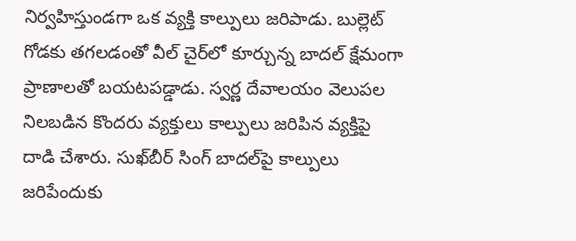నిర్వహిస్తుండగా ఒక వ్యక్తి కాల్పులు జరిపాడు. బుల్లెట్ గోడకు తగలడంతో వీల్ చైర్‌లో కూర్చున్న బాదల్ క్షేమంగా ప్రాణాలతో బయటపడ్డాడు. స్వర్ణ దేవాలయం వెలుపల నిలబడిన కొందరు వ్యక్తులు కాల్పులు జరిపిన వ్యక్తిపై దాడి చేశారు. సుఖ్‌బీర్ సింగ్ బాదల్‌పై కాల్పులు జరిపేందుకు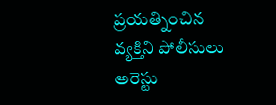ప్రయత్నించిన వ్యక్తిని పోలీసులు అరెస్టు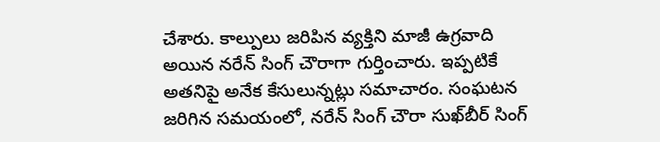చేశారు. కాల్పులు జరిపిన వ్యక్తిని మాజీ ఉగ్రవాది అయిన నరేన్ సింగ్ చౌరాగా గుర్తించారు. ఇప్పటికే అతనిపై అనేక కేసులున్నట్లు సమాచారం. సంఘటన జరిగిన సమయంలో, నరేన్ సింగ్ చౌరా సుఖ్‌బీర్ సింగ్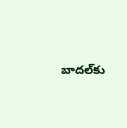బాదల్‌కు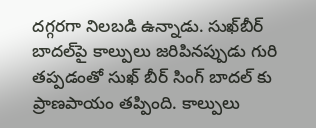దగ్గరగా నిలబడి ఉన్నాడు. సుఖ్‌బీర్ బాదల్‌పై కాల్పులు జరిపినప్పుడు గురి తప్పడంతో సుఖ్ బీర్ సింగ్ బాదల్ కు ప్రాణపాయం తప్పింది. కాల్పులు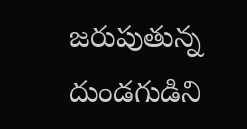జరుపుతున్న దుండగుడిని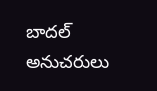బాదల్ అనుచరులు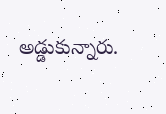అడ్డుకున్నారు.